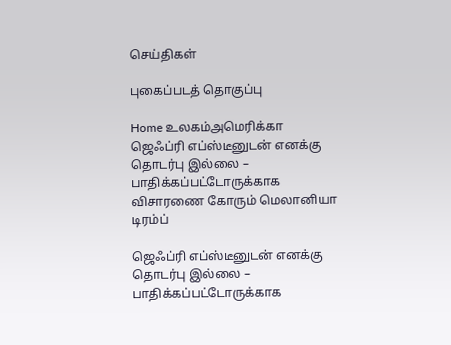செய்திகள்

புகைப்படத் தொகுப்பு

Home உலகம்அமெரிக்கா ஜெஃப்ரி எப்ஸ்டீனுடன் எனக்கு தொடர்பு இல்லை – பாதிக்கப்பட்டோருக்காக விசாரணை கோரும் மெலானியா டிரம்ப்

ஜெஃப்ரி எப்ஸ்டீனுடன் எனக்கு தொடர்பு இல்லை – பாதிக்கப்பட்டோருக்காக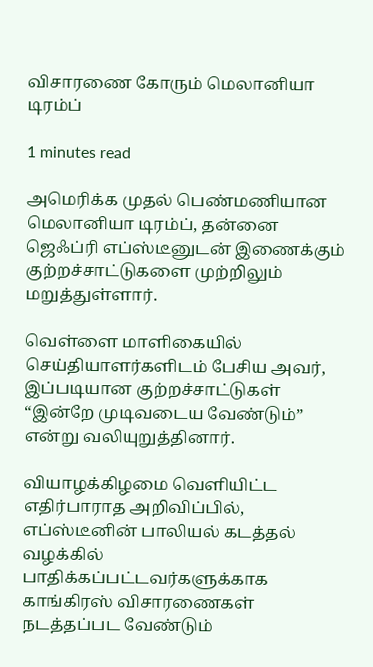விசாரணை கோரும் மெலானியா டிரம்ப்

1 minutes read

அமெரிக்க முதல் பெண்மணியான மெலானியா டிரம்ப், தன்னை ஜெஃப்ரி எப்ஸ்டீனுடன் இணைக்கும் குற்றச்சாட்டுகளை முற்றிலும் மறுத்துள்ளார்.

வெள்ளை மாளிகையில் செய்தியாளர்களிடம் பேசிய அவர், இப்படியான குற்றச்சாட்டுகள் “இன்றே முடிவடைய வேண்டும்” என்று வலியுறுத்தினார்.

வியாழக்கிழமை வெளியிட்ட எதிர்பாராத அறிவிப்பில், எப்ஸ்டீனின் பாலியல் கடத்தல் வழக்கில் பாதிக்கப்பட்டவர்களுக்காக காங்கிரஸ் விசாரணைகள் நடத்தப்பட வேண்டும்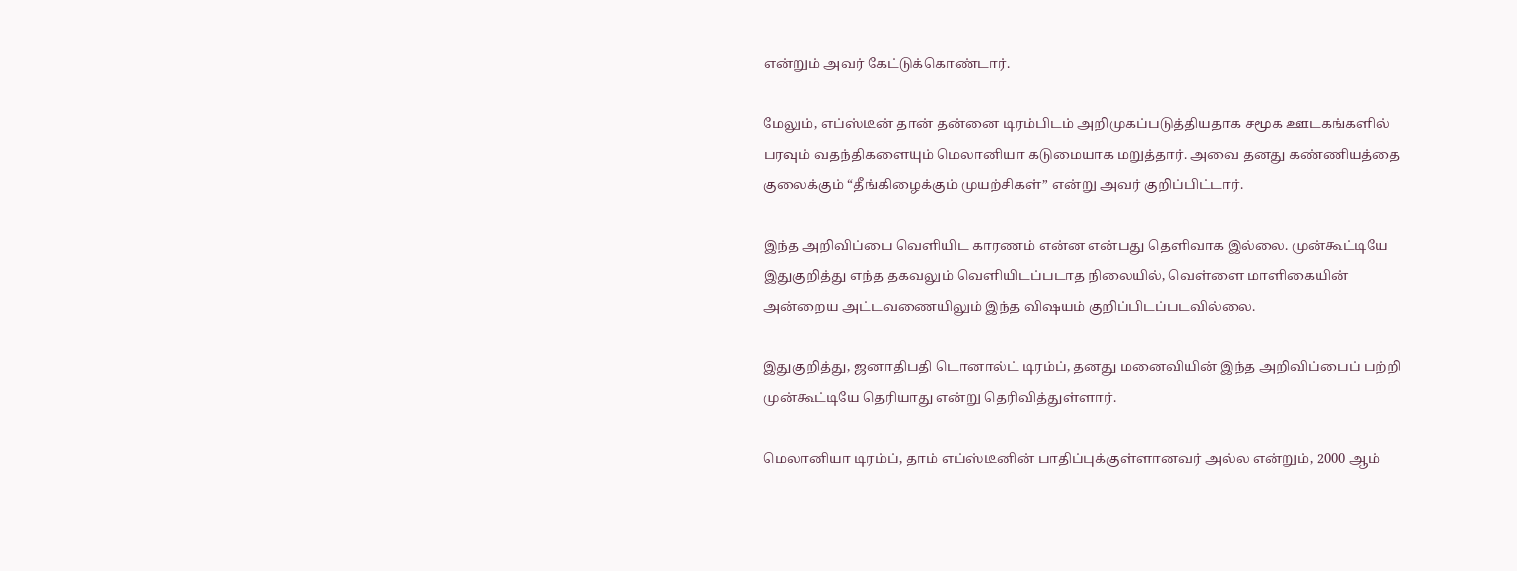என்றும் அவர் கேட்டுக்கொண்டார்.

மேலும், எப்ஸ்டீன் தான் தன்னை டிரம்பிடம் அறிமுகப்படுத்தியதாக சமூக ஊடகங்களில் பரவும் வதந்திகளையும் மெலானியா கடுமையாக மறுத்தார். அவை தனது கண்ணியத்தை குலைக்கும் “தீங்கிழைக்கும் முயற்சிகள்” என்று அவர் குறிப்பிட்டார்.

இந்த அறிவிப்பை வெளியிட காரணம் என்ன என்பது தெளிவாக இல்லை. முன்கூட்டியே இதுகுறித்து எந்த தகவலும் வெளியிடப்படாத நிலையில், வெள்ளை மாளிகையின் அன்றைய அட்டவணையிலும் இந்த விஷயம் குறிப்பிடப்படவில்லை.

இதுகுறித்து, ஜனாதிபதி டொனால்ட் டிரம்ப், தனது மனைவியின் இந்த அறிவிப்பைப் பற்றி முன்கூட்டியே தெரியாது என்று தெரிவித்துள்ளார்.

மெலானியா டிரம்ப், தாம் எப்ஸ்டீனின் பாதிப்புக்குள்ளானவர் அல்ல என்றும், 2000 ஆம்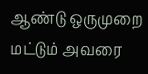ஆண்டு ஒருமுறை மட்டும் அவரை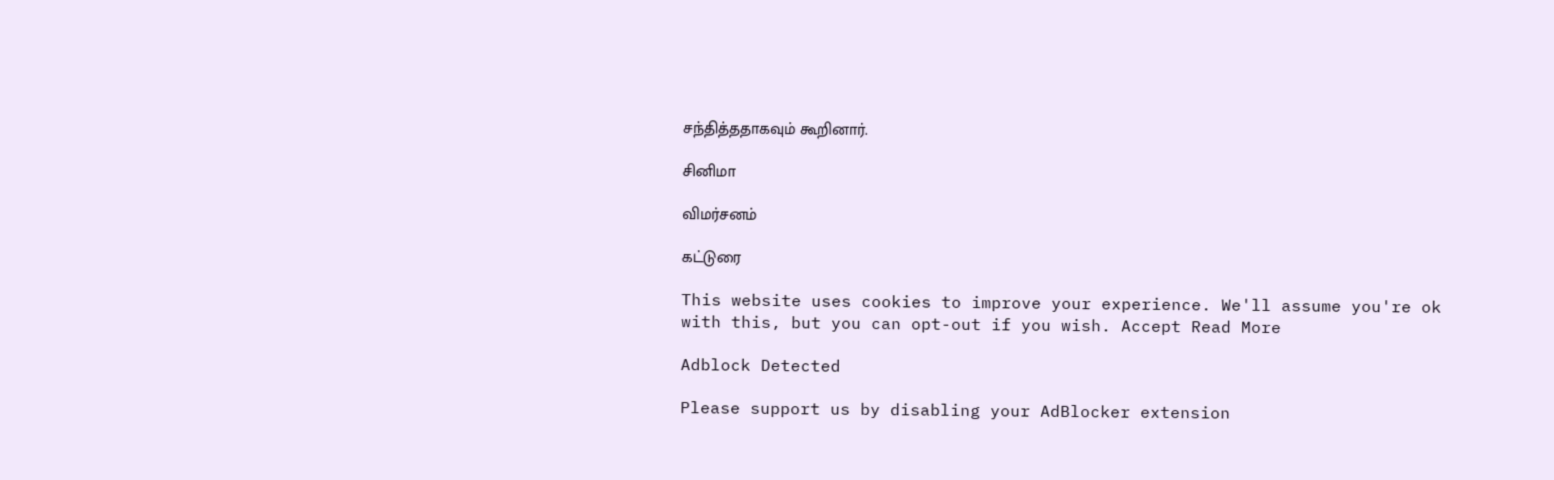சந்தித்ததாகவும் கூறினார்.

சினிமா

விமர்சனம்

கட்டுரை

This website uses cookies to improve your experience. We'll assume you're ok with this, but you can opt-out if you wish. Accept Read More

Adblock Detected

Please support us by disabling your AdBlocker extension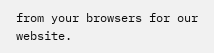from your browsers for our website.